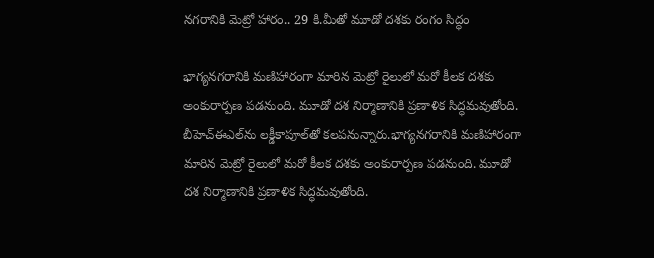నగరానికి మెట్రో హారం.. 29 కి.మీతో మూడో దశకు రంగం సిద్ధం

భాగ్యనగరానికి మణిహారంగా మారిన మెట్రో రైలులో మరో కీలక దశకు అంకురార్పణ పడనుంది. మూడో దశ నిర్మాణానికి ప్రణాళిక సిద్ధమవుతోంది. బీహెచ్‌ఈఎల్‌ను లక్డీకాపూల్‌తో కలపనున్నారు.భాగ్యనగరానికి మణిహారంగా మారిన మెట్రో రైలులో మరో కీలక దశకు అంకురార్పణ పడనుంది. మూడో దశ నిర్మాణానికి ప్రణాళిక సిద్ధమవుతోంది.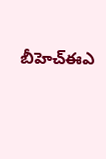బీహెచ్‌ఈఎ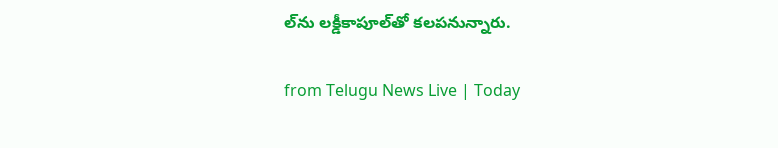ల్‌ను లక్డీకాపూల్‌తో కలపనున్నారు.

from Telugu News Live | Today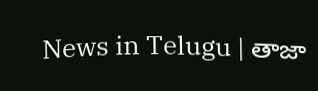News in Telugu | తాజా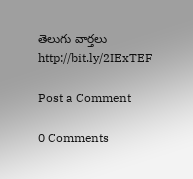తెలుగు వార్తలు http://bit.ly/2IExTEF

Post a Comment

0 Comments